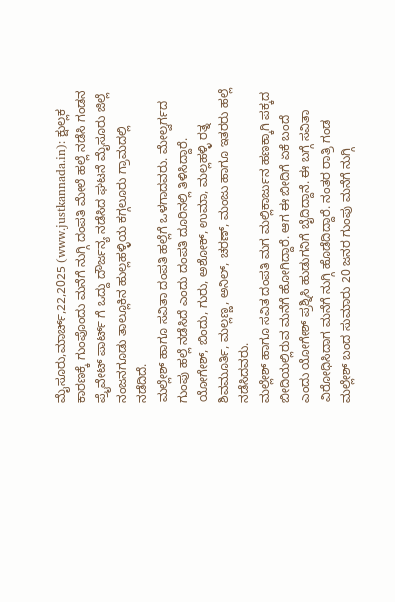ಮೈಸೂರು,ಮಾರ್ಚ್,22,2025 (www.justkannada.in): ಕ್ಷುಲ್ಲಕ ಕಾರಣಕ್ಕೆ ಗುಂಪೊಂದು ಮನೆಗೆ ನುಗ್ಗಿ ದಂಪತಿ ಮೇಲೆ ಹಲ್ಲೆ ನಡೆಸಿ ಗಂಡನ ಪ್ರೈವೇಟ್ ಪಾರ್ಟ್ ಗೆ ಒದ್ದು ದೌರ್ಜನ್ಯ ನಡೆಸಿದ ಘಟನೆ ಮೈಸೂರು ಜಿಲ್ಲೆ ನಂಜನಗೂಡು ತಾಲ್ಲೂಕಿನ ಹುಲ್ಲಹಳ್ಳಿಯ ಕಗ್ಗಲೂರು ಗ್ರಾಮದಲ್ಲಿ ನಡೆದಿದೆ.
ಮಲ್ಲೇಶ್ ಹಾಗೂ ಸವಿತಾ ದಂಪತಿ ಹಲ್ಲೆಗೆ ಒಳಗಾದವರು. ಮೇಲ್ವರ್ಗದ ಗುಂಪು ಹಲ್ಲೆ ನಡೆಸಿದೆ ಎಂದು ದಂಪತಿ ದೂರಿನಲ್ಲಿ ತಿಳಿಸಿದ್ದಾರೆ. ಯೋಗೇಶ್, ಬಿಂದು, ಗುರು, ಅಶೋಕ್, ಉಮಾ, ಮಲ್ಲಹಳ್ಳಿ ರತ್ನ ಶಿವಮೂರ್ತಿ, ಮಲ್ಲಣ್ಣ, ಅನಿಲ್, ಚರಣ್, ಮಂಜು ಹಾಗೂ ಇತರರು ಹಲ್ಲೆ ನಡೆಸಿದವರು.
ಮಲ್ಲೇಶ್ ಹಾಗೂ ಸವಿತ ದಂಪತಿ ಮಗ ಮಲ್ಲಿಕಾರ್ಜುನ ಹಣಕ್ಕಾಗಿ ಪಕ್ಕದ ಬೀದಿಯಲ್ಲಿರುವ ಮನೆಗೆ ಹೋಗಿದ್ದಾರೆ. ಆಗ ಈ ಬೀದಿಗೆ ಏಕೆ ಬಂದೆ ಎಂದು ಯೋಗೇಶ್ ಪ್ರಶ್ನಿಸಿ ಹುಡುಗನಿಗೆ ಬೈದಿದ್ದಾನೆ. ಈ ಬಗ್ಗೆ ಸವಿತಾ ವಿರೋಧಿಸಿದಾಗ ಮನೆಗೆ ನುಗ್ಗಿ ಹೊಡೆದಿದ್ದಾರೆ. ನಂತರ ರಾತ್ರಿ ಗಂಡ ಮಲ್ಲೇಶ್ ಬಂದ ಸುಮಾರು 20 ಜನರ ಗುಂಪು ಮನೆಗೆ ನುಗ್ಗಿ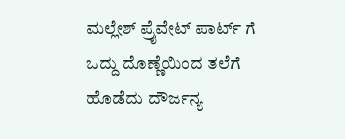ಮಲ್ಲೇಶ್ ಪ್ರೈವೇಟ್ ಪಾರ್ಟ್ ಗೆ ಒದ್ದು ದೊಣ್ಣೆಯಿಂದ ತಲೆಗೆ ಹೊಡೆದು ದೌರ್ಜನ್ಯ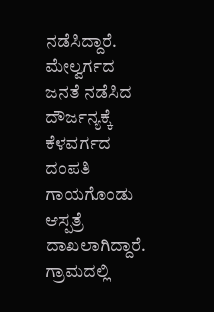ನಡೆಸಿದ್ದಾರೆ.
ಮೇಲ್ವರ್ಗದ ಜನತೆ ನಡೆಸಿದ ದೌರ್ಜನ್ಯಕ್ಕೆ ಕೆಳವರ್ಗದ ದಂಪತಿ ಗಾಯಗೊಂಡು ಆಸ್ಪತ್ರೆ ದಾಖಲಾಗಿದ್ದಾರೆ. ಗ್ರಾಮದಲ್ಲಿ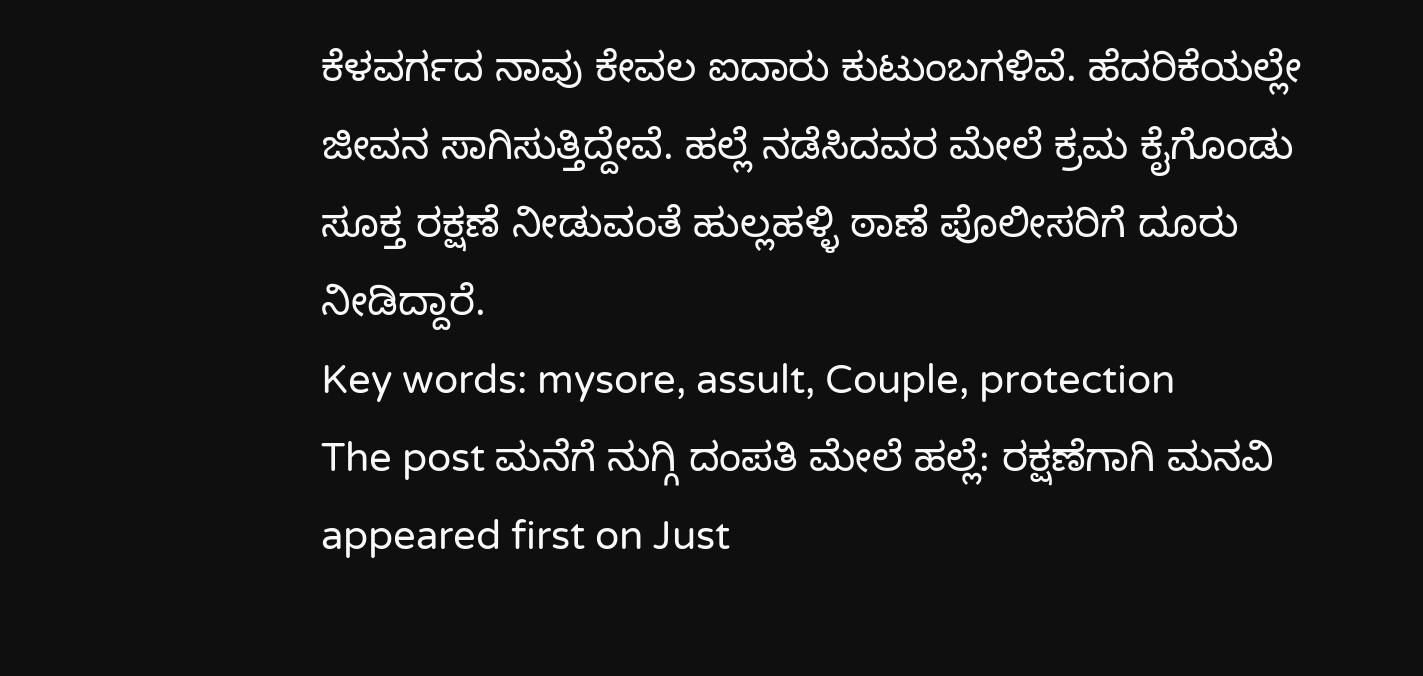ಕೆಳವರ್ಗದ ನಾವು ಕೇವಲ ಐದಾರು ಕುಟುಂಬಗಳಿವೆ. ಹೆದರಿಕೆಯಲ್ಲೇ ಜೀವನ ಸಾಗಿಸುತ್ತಿದ್ದೇವೆ. ಹಲ್ಲೆ ನಡೆಸಿದವರ ಮೇಲೆ ಕ್ರಮ ಕೈಗೊಂಡು ಸೂಕ್ತ ರಕ್ಷಣೆ ನೀಡುವಂತೆ ಹುಲ್ಲಹಳ್ಳಿ ಠಾಣೆ ಪೊಲೀಸರಿಗೆ ದೂರು ನೀಡಿದ್ದಾರೆ.
Key words: mysore, assult, Couple, protection
The post ಮನೆಗೆ ನುಗ್ಗಿ ದಂಪತಿ ಮೇಲೆ ಹಲ್ಲೆ: ರಕ್ಷಣೆಗಾಗಿ ಮನವಿ appeared first on Just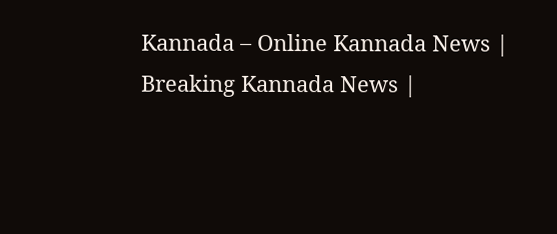Kannada – Online Kannada News | Breaking Kannada News |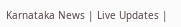Karnataka News | Live Updates |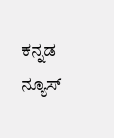ಕನ್ನಡ ನ್ಯೂಸ್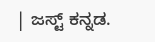| ಜಸ್ಟ್ ಕನ್ನಡ.